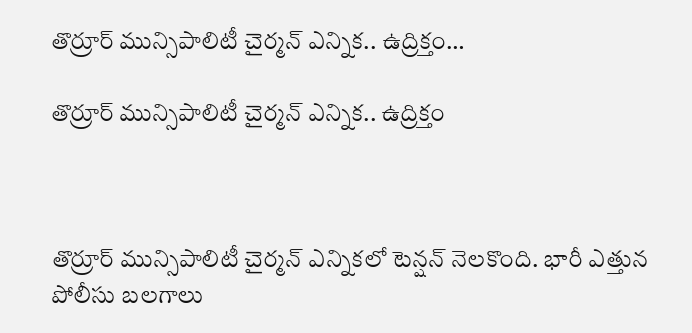తొర్రూర్ మున్సిపాలిటీ చైర్మన్ ఎన్నిక.. ఉద్రిక్తం…

తొర్రూర్ మున్సిపాలిటీ చైర్మన్ ఎన్నిక.. ఉద్రిక్తం



తొర్రూర్ మున్సిపాలిటీ చైర్మన్ ఎన్నికలో టెన్షన్ నెలకొంది. భారీ ఎత్తున పోలీసు బలగాలు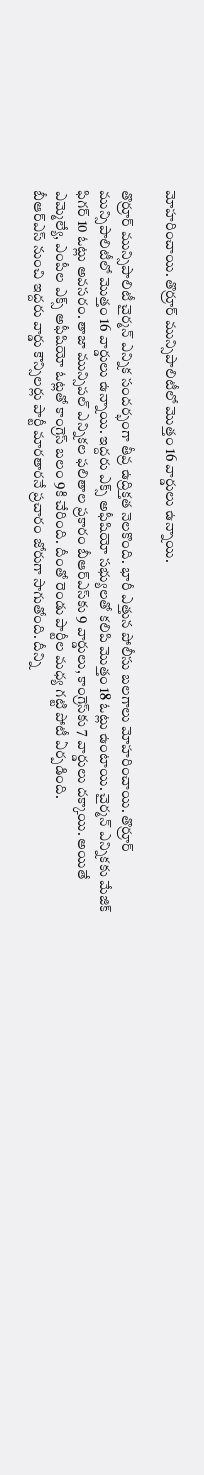మోహరించాయి. తొర్రూర్ మున్సిపాలిటీలో మొత్తం 16 వార్డులు ఉన్నాయి.

తొర్రూర్ మున్సిపాలిటీ చైర్మన్ ఎన్నిక సందర్భంగా తీవ్ర ఉద్రిక్తత నెలకొంది. భారీ ఎత్తున పోలీసు బలగాలు మోహరించాయి. తొర్రూర్ మున్సిపాలిటీలో మొత్తం 16 వార్డులు ఉన్నాయి. ఇద్దరు ఎక్స్ అఫీషియో సభ్యులతో కలిపి మొత్తం 18 ఓట్లు ఉంటాయి. చైర్మన్ ఎన్నికకు మేజిక్ ఫిగర్ 10 ఓట్లు అవసరం. తాజా మున్సిపల్ ఎన్నికల ఫలితాల ప్రకారం బీఆర్ఎస్‌కు 9 వార్డులు, కాంగ్రెస్‌కు 7 వార్డులు దక్కాయి. అయితే ఎమ్మెల్యే, ఎంపీల ఎక్స్ అఫీషియో ఓట్లతో కాంగ్రెస్ బలం 9కి చేరింది. దీంతో రెండు పార్టీల మధ్య గట్టి పోటీ ఏర్పడింది.
బీఆర్ఎస్ నుంచి ఇద్దరు వార్డు కౌన్సిలర్లు పార్టీ మారతారనే ప్రచారం జోరుగా సాగుతోంది. దీన్ని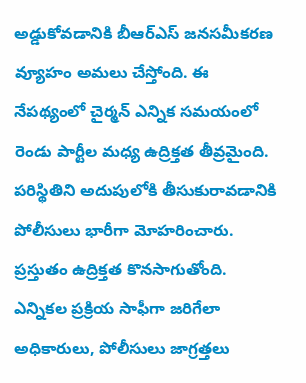అడ్డుకోవడానికి బీఆర్ఎస్ జనసమీకరణ వ్యూహం అమలు చేస్తోంది. ఈ నేపథ్యంలో చైర్మన్ ఎన్నిక సమయంలో రెండు పార్టీల మధ్య ఉద్రిక్తత తీవ్రమైంది. పరిస్థితిని అదుపులోకి తీసుకురావడానికి పోలీసులు భారీగా మోహరించారు. ప్రస్తుతం ఉద్రిక్తత కొనసాగుతోంది. ఎన్నికల ప్రక్రియ సాఫీగా జరిగేలా అధికారులు, పోలీసులు జాగ్రత్తలు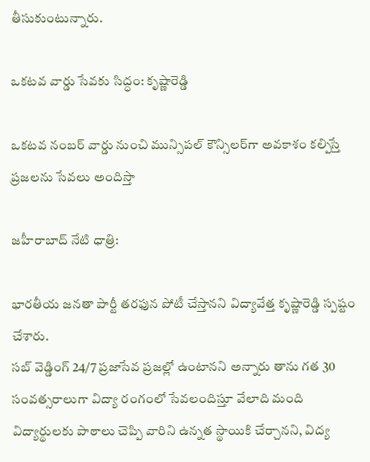తీసుకుంటున్నారు.

ఒకటవ వార్డు సేవకు సిద్ధం: కృష్ణారెడ్డి

ఒకటవ నంబర్ వార్డు నుంచి మున్సిపల్ కౌన్సిలర్‌గా అవకాశం కల్పిస్తే ప్రజలను సేవలు అందిస్తా

జహీరాబాద్ నేటి ధాత్రి:

భారతీయ జనతా పార్టీ తరఫున పోటీ చేస్తానని విద్యావేత్త కృష్ణారెడ్డి స్పష్టం చేశారు.
సబ్ వెడ్డింగ్ 24/7 ప్రజాసేవ ప్రజల్లో ఉంటానని అన్నారు తాను గత 30 సంవత్సరాలుగా విద్యా రంగంలో సేవలందిస్తూ వేలాది మంది విద్యార్థులకు పాఠాలు చెప్పి వారిని ఉన్నత స్థాయికి చేర్చానని, విద్య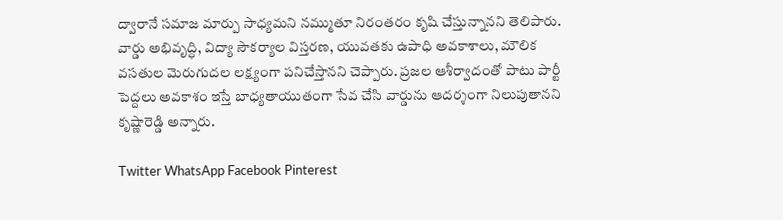ద్వారానే సమాజ మార్పు సాధ్యమని నమ్ముతూ నిరంతరం కృషి చేస్తున్నానని తెలిపారు. వార్డు అభివృద్ధి, విద్యా సౌకర్యాల విస్తరణ, యువతకు ఉపాధి అవకాశాలు, మౌలిక వసతుల మెరుగుదల లక్ష్యంగా పనిచేస్తానని చెప్పారు. ప్రజల ఆశీర్వాదంతో పాటు పార్టీ పెద్దలు అవకాశం ఇస్తే బాధ్యతాయుతంగా సేవ చేసి వార్డును ఆదర్శంగా నిలుపుతానని కృష్ణారెడ్డి అన్నారు.

Twitter WhatsApp Facebook Pinterest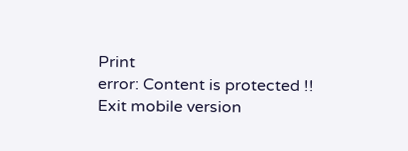Print
error: Content is protected !!
Exit mobile version